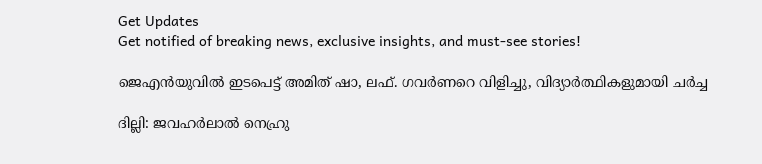Get Updates
Get notified of breaking news, exclusive insights, and must-see stories!

ജെഎൻയുവിൽ ഇടപെട്ട് അമിത് ഷാ, ലഫ്. ഗവർണറെ വിളിച്ചു, വിദ്യാർത്ഥികളുമായി ചർച്ച

ദില്ലി: ജവഹര്‍ലാല്‍ നെഹ്രു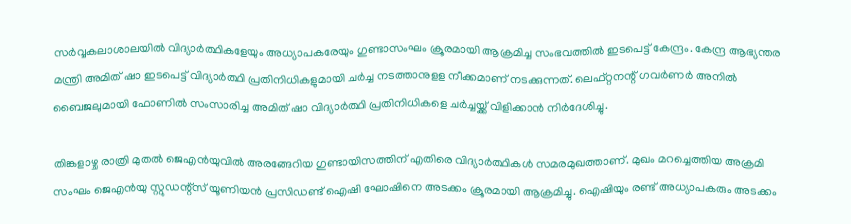സര്‍വ്വകലാശാലയില്‍ വിദ്യാര്‍ത്ഥികളേയും അധ്യാപകരേയും ഗുണ്ടാസംഘം ക്രൂരമായി ആക്രമിച്ച സംഭവത്തില്‍ ഇടപെട്ട് കേന്ദ്രം. കേന്ദ്ര ആഭ്യന്തര മന്ത്രി അമിത് ഷാ ഇടപെട്ട് വിദ്യാര്‍ത്ഥി പ്രതിനിധികളുമായി ചര്‍ച്ച നടത്താനുളള നീക്കമാണ് നടക്കുന്നത്. ലെഫ്റ്റനന്റ് ഗവര്‍ണര്‍ അനില്‍ ബൈജലുമായി ഫോണില്‍ സംസാരിച്ച അമിത് ഷാ വിദ്യാര്‍ത്ഥി പ്രതിനിധികളെ ചര്‍ച്ചയ്ക്ക് വിളിക്കാന്‍ നിര്‍ദേശിച്ചു.

തിങ്കളാഴ്ച രാത്രി മുതല്‍ ജെഎന്‍യുവില്‍ അരങ്ങേറിയ ഗുണ്ടായിസത്തിന് എതിരെ വിദ്യാര്‍ത്ഥികള്‍ സമരമുഖത്താണ്. മുഖം മറച്ചെത്തിയ അക്രമി സംഘം ജെഎന്‍യു സ്റ്റുഡന്റ്‌സ് യൂണിയന്‍ പ്രസിഡണ്ട് ഐഷി ഘോഷിനെ അടക്കം ക്രൂരമായി ആക്രമിച്ചു. ഐഷിയും രണ്ട് അധ്യാപകരും അടക്കം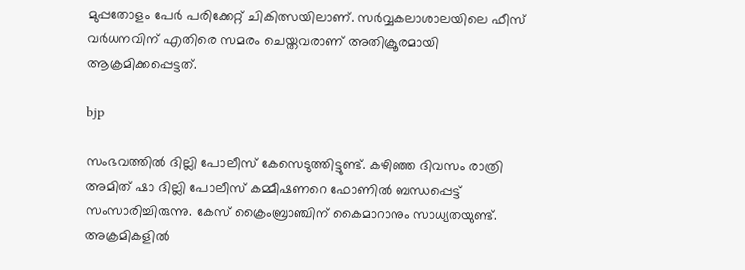മുപ്പതോളം പേര്‍ പരിക്കേറ്റ് ചികിത്സയിലാണ്. സര്‍വ്വകലാശാലയിലെ ഫീസ് വര്‍ധനവിന് എതിരെ സമരം ചെയ്തവരാണ് അതിക്രൂരമായി ആക്രമിക്കപ്പെട്ടത്.

bjp

സംഭവത്തില്‍ ദില്ലി പോലീസ് കേസെടുത്തിട്ടുണ്ട്. കഴിഞ്ഞ ദിവസം രാത്രി അമിത് ഷാ ദില്ലി പോലീസ് കമ്മീഷണറെ ഫോണില്‍ ബന്ധപ്പെട്ട് സംസാരിച്ചിരുന്നു. കേസ് ക്രൈംബ്രാഞ്ചിന് കൈമാറാനും സാധ്യതയുണ്ട്. അക്രമികളില്‍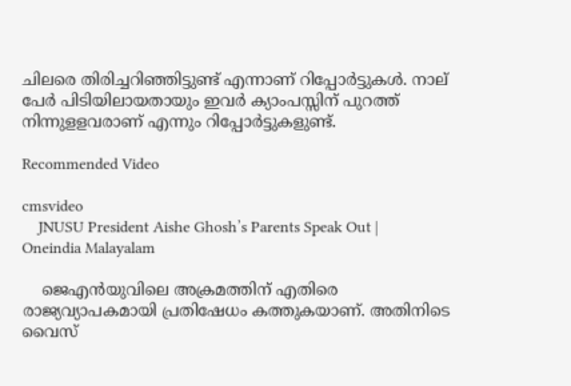ചിലരെ തിരിച്ചറിഞ്ഞിട്ടുണ്ട് എന്നാണ് റിപ്പോര്‍ട്ടുകള്‍. നാല് പേര്‍ പിടിയിലായതായും ഇവര്‍ ക്യാംപസ്സിന് പുറത്ത് നിന്നുളളവരാണ് എന്നും റിപ്പോര്‍ട്ടുകളുണ്ട്.

Recommended Video

cmsvideo
    JNUSU President Aishe Ghosh’s Parents Speak Out | Oneindia Malayalam

    ജെഎന്‍യുവിലെ അക്രമത്തിന് എതിരെ രാജ്യവ്യാപകമായി പ്രതിഷേധം കത്തുകയാണ്. അതിനിടെ വൈസ്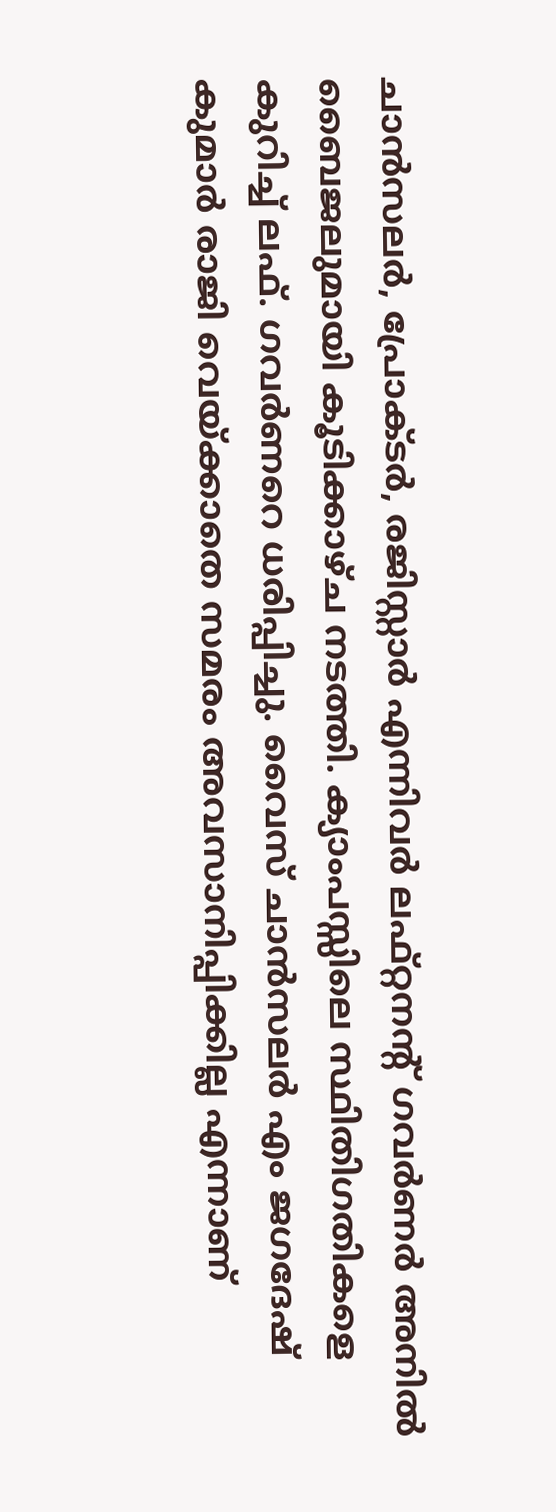ചാന്‍സലര്‍, പ്രോക്ടര്‍, രജിസ്റ്റാര്‍ എന്നിവര്‍ ലഫ്റ്റനന്റ് ഗവര്‍ണര്‍ അനില്‍ ബൈജലുമായി കൂടിക്കാഴ്ച നടത്തി. ക്യാംപസ്സിലെ സ്ഥിതിഗതികളെ കുറിച്ച് ലഫ്. ഗവര്‍ണറെ ധരിപ്പിച്ചു. വൈസ് ചാന്‍സലര്‍ എം ജഗദേഷ് കുമാര്‍ രാജി വെയ്ക്കാതെ സമരം അവസാനിപ്പിക്കില്ല എന്നാണ്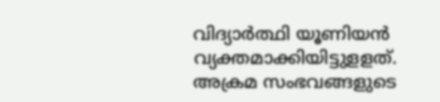വിദ്യാര്‍ത്ഥി യൂണിയന്‍ വ്യക്തമാക്കിയിട്ടുളളത്. അക്രമ സംഭവങ്ങളുടെ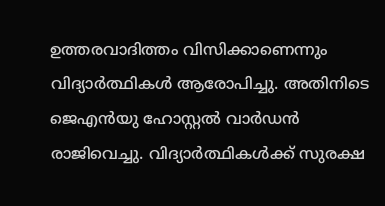ഉത്തരവാദിത്തം വിസിക്കാണെന്നും വിദ്യാര്‍ത്ഥികള്‍ ആരോപിച്ചു. അതിനിടെ ജെഎന്‍യു ഹോസ്റ്റല്‍ വാര്‍ഡന്‍ രാജിവെച്ചു. വിദ്യാര്‍ത്ഥികള്‍ക്ക് സുരക്ഷ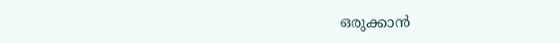ഒരുക്കാന്‍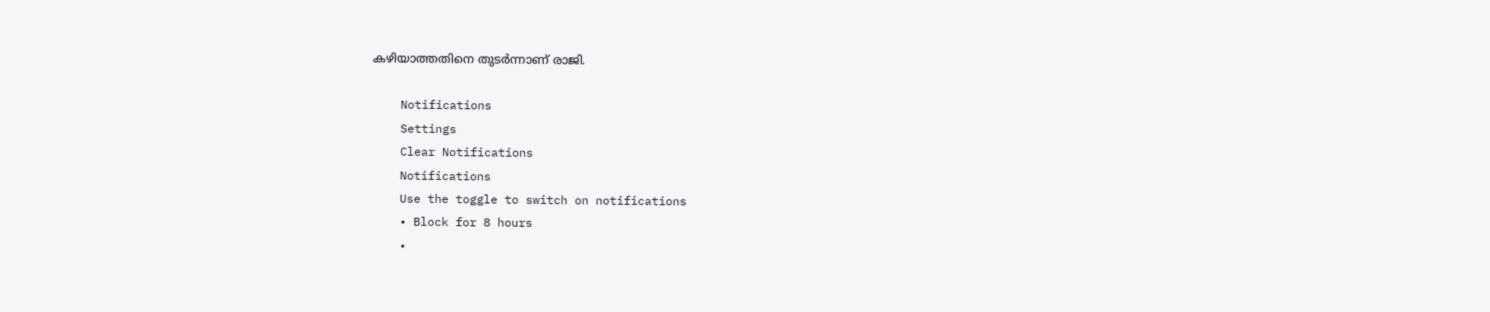കഴിയാത്തതിനെ തുടര്‍ന്നാണ് രാജി.

    Notifications
    Settings
    Clear Notifications
    Notifications
    Use the toggle to switch on notifications
    • Block for 8 hours
    •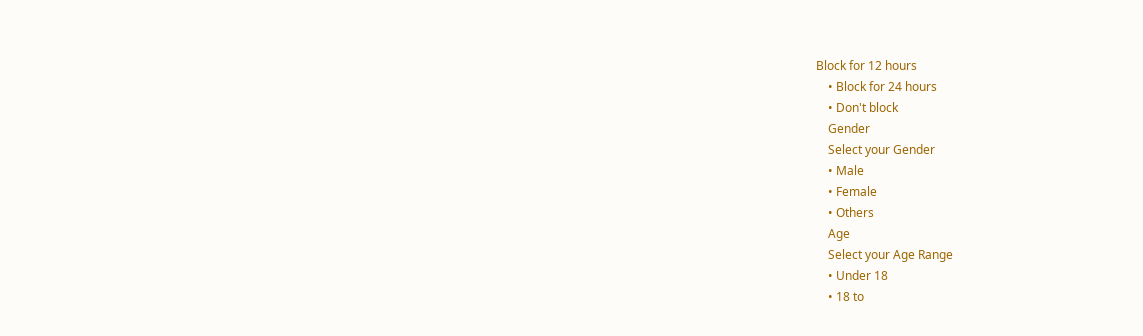Block for 12 hours
    • Block for 24 hours
    • Don't block
    Gender
    Select your Gender
    • Male
    • Female
    • Others
    Age
    Select your Age Range
    • Under 18
    • 18 to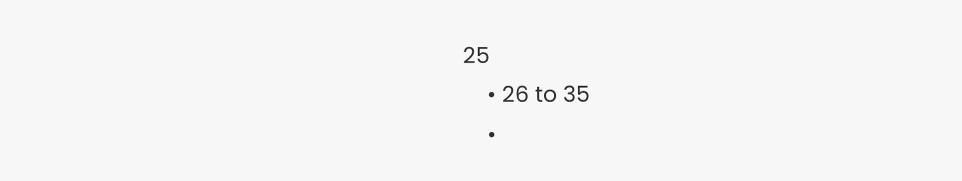25
    • 26 to 35
    •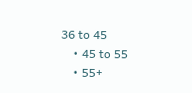36 to 45
    • 45 to 55
    • 55+